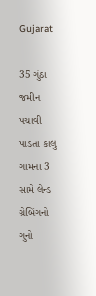Gujarat

35 ગુંઠા જમીન પચાવી પાડતા કાલુ ગામના 3 સામે લેન્ડ ગ્રેબિંગનો ગુનો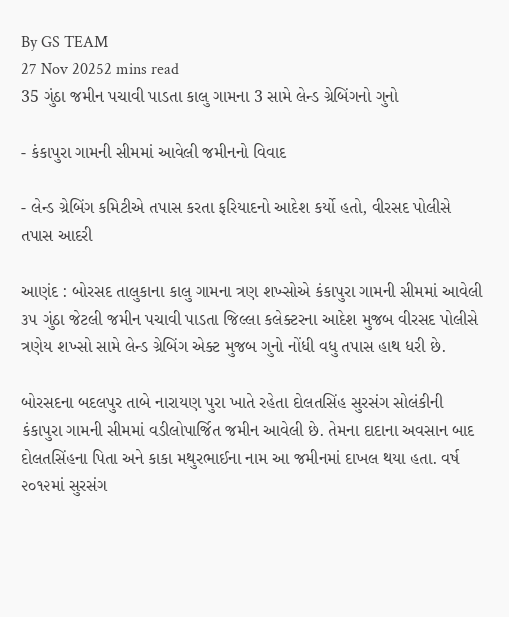By GS TEAM
27 Nov 20252 mins read
35 ગુંઠા જમીન પચાવી પાડતા કાલુ ગામના 3 સામે લેન્ડ ગ્રેબિંગનો ગુનો

- કંકાપુરા ગામની સીમમાં આવેલી જમીનનો વિવાદ

- લેન્ડ ગ્રેબિંગ કમિટીએ તપાસ કરતા ફરિયાદનો આદેશ કર્યો હતો, વીરસદ પોલીસે તપાસ આદરી

આણંદ : બોરસદ તાલુકાના કાલુ ગામના ત્રણ શખ્સોએ કંકાપુરા ગામની સીમમાં આવેલી ૩૫ ગુંઠા જેટલી જમીન પચાવી પાડતા જિલ્લા કલેક્ટરના આદેશ મુજબ વીરસદ પોલીસે ત્રણેય શખ્સો સામે લેન્ડ ગ્રેબિંગ એક્ટ મુજબ ગુનો નોંધી વધુ તપાસ હાથ ધરી છે.

બોરસદના બદલપુર તાબે નારાયણ પુરા ખાતે રહેતા દોલતસિંહ સુરસંગ સોલંકીની કંકાપુરા ગામની સીમમાં વડીલોપાર્જિત જમીન આવેલી છે. તેમના દાદાના અવસાન બાદ દોલતસિંહના પિતા અને કાકા મથુરભાઈના નામ આ જમીનમાં દાખલ થયા હતા. વર્ષ ૨૦૧૨માં સુરસંગ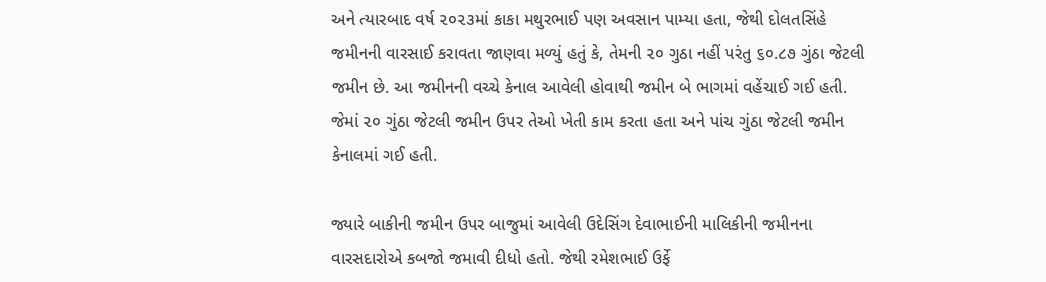અને ત્યારબાદ વર્ષ ૨૦૨૩માં કાકા મથુરભાઈ પણ અવસાન પામ્યા હતા, જેથી દોલતસિંહે જમીનની વારસાઈ કરાવતા જાણવા મળ્યું હતું કે, તેમની ૨૦ ગુઠા નહીં પરંતુ ૬૦.૮૭ ગુંઠા જેટલી જમીન છે. આ જમીનની વચ્ચે કેનાલ આવેલી હોવાથી જમીન બે ભાગમાં વહેંચાઈ ગઈ હતી. જેમાં ૨૦ ગુંઠા જેટલી જમીન ઉપર તેઓ ખેતી કામ કરતા હતા અને પાંચ ગુંઠા જેટલી જમીન કેનાલમાં ગઈ હતી.

જ્યારે બાકીની જમીન ઉપર બાજુમાં આવેલી ઉદેસિંગ દેવાભાઈની માલિકીની જમીનના વારસદારોએ કબજો જમાવી દીધો હતો. જેથી રમેશભાઈ ઉર્ફે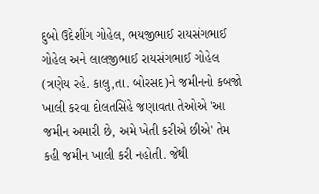દુબો ઉદેશીંગ ગોહેલ, ભયજીભાઈ રાયસંગભાઈ ગોહેલ અને લાલજીભાઈ રાયસંગભાઈ ગોહેલ (ત્રણેય રહે. કાલુ,તા. બોરસદ)ને જમીનનો કબજો ખાલી કરવા દોલતસિંહે જણાવતા તેઓએ 'આ જમીન અમારી છે, અમે ખેતી કરીએ છીએ' તેમ કહી જમીન ખાલી કરી નહોતી. જેથી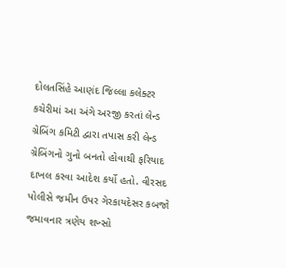દોલતસિંહે આણંદ જિલ્લા કલેક્ટર કચેરીમાં આ અંગે અરજી કરતાં લેન્ડ ગ્રેબિંગ કમિટી દ્વારા તપાસ કરી લેન્ડ ગ્રેબિંગનો ગુનો બનતો હોવાથી ફરિયાદ દાખલ કરવા આદેશ કર્યો હતો. વીરસદ પોલીસે જમીન ઉપર ગેરકાયદેસર કબજો જમાવનાર ત્રણેય શખ્સો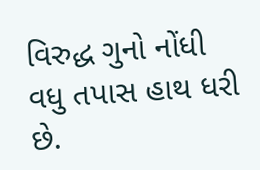વિરુદ્ધ ગુનો નોંધી વધુ તપાસ હાથ ધરી છે.